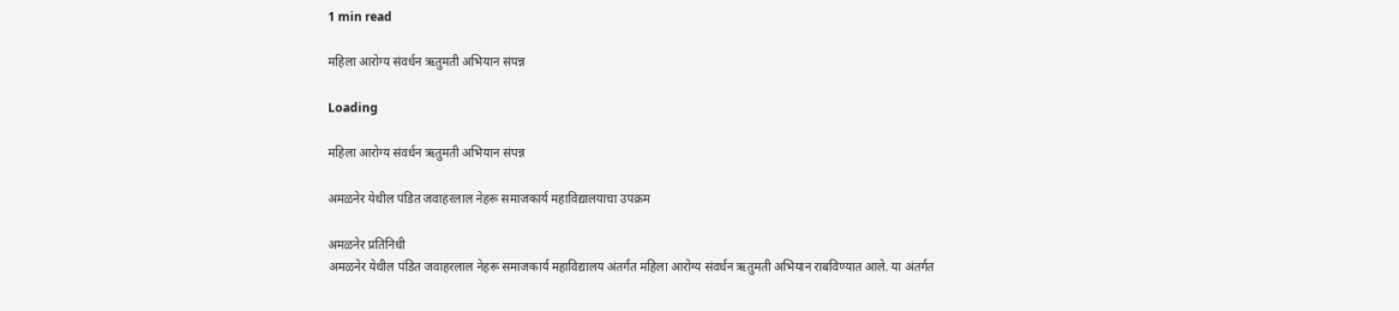1 min read

महिला आरोग्य संवर्धन ऋतुमती अभियान संपन्न

Loading

महिला आरोग्य संवर्धन ऋतुमती अभियान संपन्न

अमळनेर येथील पंडित जवाहरलाल नेहरू समाजकार्य महाविद्यालयाचा उपक्रम

अमळनेर प्रतिनिधी
अमळनेर येथील पंडित जवाहरलाल नेहरू समाजकार्य महाविद्यालय अंतर्गत महिला आरोग्य संवर्धन ऋतुमती अभियान राबविण्यात आले. या अंतर्गत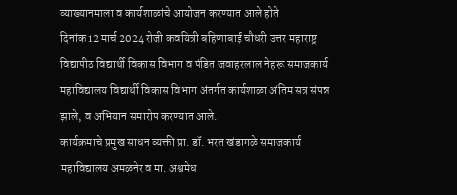व्याख्यानमाला व कार्यशाळांचे आयोजन करण्यात आले होते
दिनांक 12 मार्च 2024 रोजी कवयित्री बहिणाबाई चौधरी उत्तर महाराष्ट्र विद्यापीठ विद्यार्थी विकास विभाग व पंडित जवाहरलाल नेहरू समाजकार्य महाविद्यालय विद्यार्थी विकास विभाग अंतर्गत कार्यशाळा अंतिम सत्र संपन्न झाले, व अभियान समारोप करण्यात आले.
कार्यक्रमाचे प्रमुख साधन व्यक्ती प्रा. डॉ. भरत खंडागळे समाजकार्य महाविद्यालय अमळनेर व मा. अश्वमेध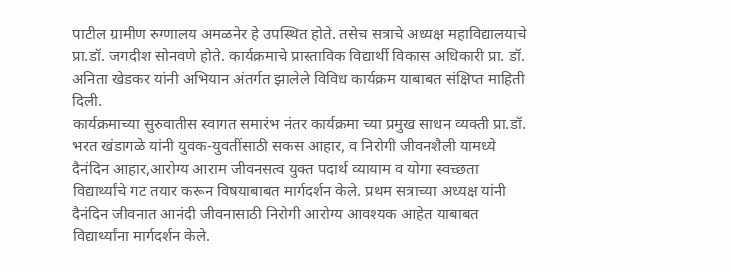पाटील ग्रामीण रुग्णालय अमळनेर हे उपस्थित होते. तसेच सत्राचे अध्यक्ष महाविद्यालयाचे प्रा.डॉ. जगदीश सोनवणे होते. कार्यक्रमाचे प्रास्ताविक विद्यार्थी विकास अधिकारी प्रा. डॉ. अनिता खेडकर यांनी अभियान अंतर्गत झालेले विविध कार्यक्रम याबाबत संक्षिप्त माहिती दिली.
कार्यक्रमाच्या सुरुवातीस स्वागत समारंभ नंतर कार्यक्रमा च्या प्रमुख साधन व्यक्ती प्रा.डॉ. भरत खंडागळे यांनी युवक-युवतींसाठी सकस आहार, व निरोगी जीवनशैली यामध्ये दैनंदिन आहार,आरोग्य आराम जीवनसत्व युक्त पदार्थ व्यायाम व योगा स्वच्छता विद्यार्थ्यांचे गट तयार करून विषयाबाबत मार्गदर्शन केले. प्रथम सत्राच्या अध्यक्ष यांनी दैनंदिन जीवनात आनंदी जीवनासाठी निरोगी आरोग्य आवश्यक आहेत याबाबत विद्यार्थ्यांना मार्गदर्शन केले.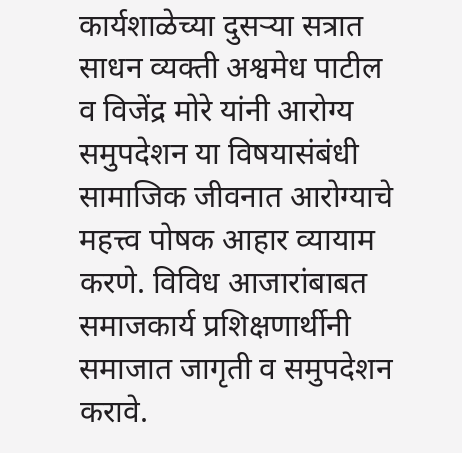कार्यशाळेच्या दुसऱ्या सत्रात साधन व्यक्ती अश्वमेध पाटील व विजेंद्र मोरे यांनी आरोग्य समुपदेशन या विषयासंबंधी सामाजिक जीवनात आरोग्याचे महत्त्व पोषक आहार व्यायाम करणे. विविध आजारांबाबत समाजकार्य प्रशिक्षणार्थीनी समाजात जागृती व समुपदेशन करावे.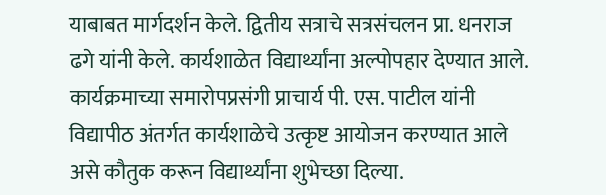याबाबत मार्गदर्शन केले. द्वितीय सत्राचे सत्रसंचलन प्रा. धनराज ढगे यांनी केले. कार्यशाळेत विद्यार्थ्यांना अल्पोपहार देण्यात आले.
कार्यक्रमाच्या समारोपप्रसंगी प्राचार्य पी. एस. पाटील यांनी विद्यापीठ अंतर्गत कार्यशाळेचे उत्कृष्ट आयोजन करण्यात आले असे कौतुक करून विद्यार्थ्यांना शुभेच्छा दिल्या.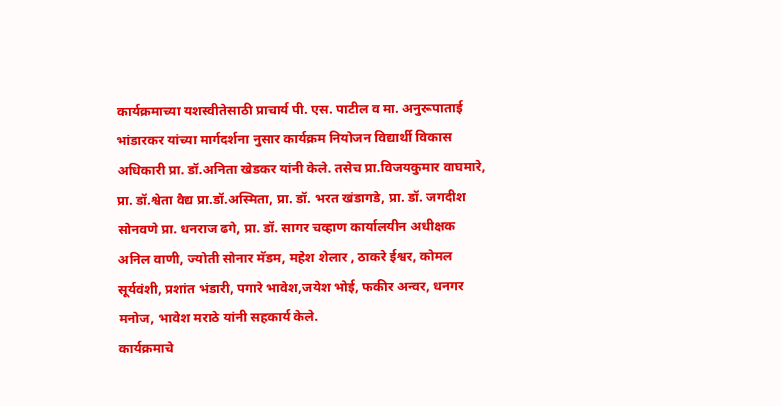कार्यक्रमाच्या यशस्वीतेसाठी प्राचार्य पी. एस. पाटील व मा. अनुरूपाताई भांडारकर यांच्या मार्गदर्शना नुसार कार्यक्रम नियोजन विद्यार्थी विकास अधिकारी प्रा. डॉ.अनिता खेडकर यांनी केले. तसेच प्रा.विजयकुमार वाघमारे, प्रा. डॉ.श्वेता वैद्य प्रा.डॉ.अस्मिता, प्रा. डॉ. भरत खंडागडे, प्रा. डॉ. जगदीश सोनवणे प्रा. धनराज ढगे, प्रा. डॉ. सागर चव्हाण कार्यालयीन अधीक्षक अनिल वाणी, ज्योती सोनार मॅडम, महेश शेलार , ठाकरे ईश्वर, कोमल सूर्यवंशी, प्रशांत भंडारी, पगारे भावेश,जयेश भोई, फकीर अन्वर, धनगर मनोज, भावेश मराठे यांनी सहकार्य केले.
कार्यक्रमाचे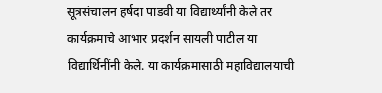सूत्रसंचालन हर्षदा पाडवी या विद्यार्थ्यांनी केले तर कार्यक्रमाचे आभार प्रदर्शन सायली पाटील या विद्यार्थिनींनी केले. या कार्यक्रमासाठी महाविद्यालयाची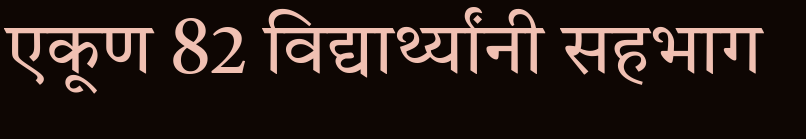एकूण 82 विद्यार्थ्यांनी सहभाग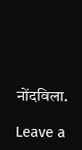नोंदविला.

Leave a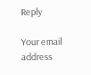Reply

Your email address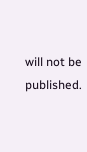will not be published.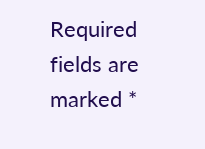Required fields are marked *